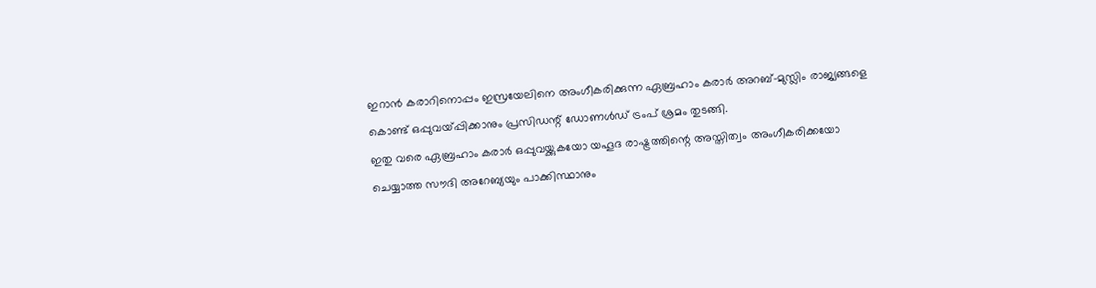ഇറാൻ കരാറിനൊപ്പം ഇസ്രയേലിനെ അംഗീകരിക്കുന്ന ഏബ്രഹാം കരാർ അറബ്-മുസ്ലിം രാജ്യങ്ങളെ കൊണ്ട് ഒപ്പുവയ്പ്പിക്കാനും പ്രസിഡന്റ് ഡോണൾഡ് ട്രംപ് ശ്രമം തുടങ്ങി.
ഇതു വരെ ഏബ്രഹാം കരാർ ഒപ്പുവയ്ക്കുകയോ യഹൂദ രാഷ്ട്രത്തിന്റെ അസ്തിത്വം അംഗീകരിക്കയോ ചെയ്യാത്ത സൗദി അറേബ്യയും പാക്കിസ്ഥാനും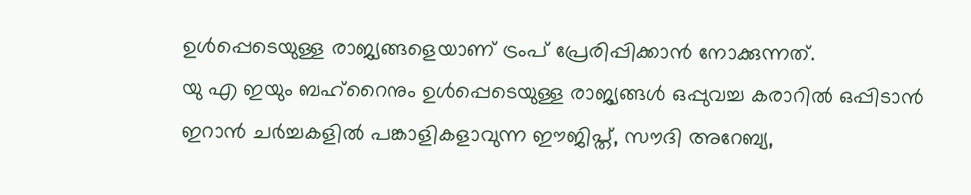ഉൾപ്പെടെയുള്ള രാജ്യങ്ങളെയാണ് ട്രംപ് പ്രേരിപ്പിക്കാൻ നോക്കുന്നത്.
യു എ ഇയും ബഹ്റൈനും ഉൾപ്പെടെയുള്ള രാജ്യങ്ങൾ ഒപ്പുവച്ച കരാറിൽ ഒപ്പിടാൻ ഇറാൻ ചർച്ചകളിൽ പങ്കാളികളാവുന്ന ഈജിപ്ത്, സൗദി അറേബ്യ,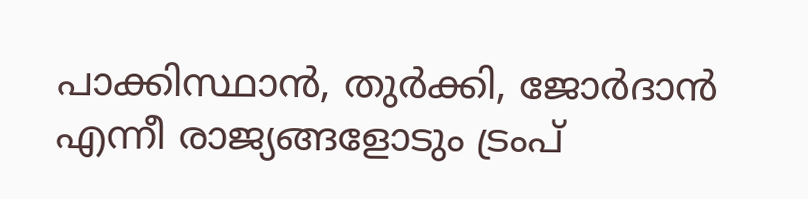പാക്കിസ്ഥാൻ, തുർക്കി, ജോർദാൻ എന്നീ രാജ്യങ്ങളോടും ട്രംപ്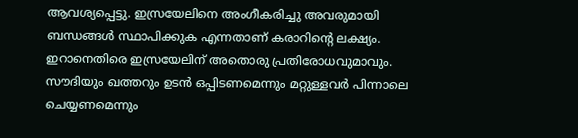ആവശ്യപ്പെട്ടു. ഇസ്രയേലിനെ അംഗീകരിച്ചു അവരുമായി ബന്ധങ്ങൾ സ്ഥാപിക്കുക എന്നതാണ് കരാറിന്റെ ലക്ഷ്യം. ഇറാനെതിരെ ഇസ്രയേലിന് അതൊരു പ്രതിരോധവുമാവും.
സൗദിയും ഖത്തറും ഉടൻ ഒപ്പിടണമെന്നും മറ്റുള്ളവർ പിന്നാലെ ചെയ്യണമെന്നും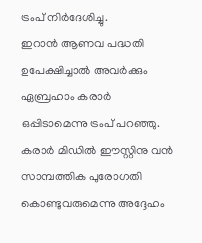ട്രംപ് നിർദേശിച്ചു.
ഇറാൻ ആണവ പദ്ധതി ഉപേക്ഷിച്ചാൽ അവർക്കും ഏബ്രഹാം കരാർ ഒപ്പിടാമെന്നു ട്രംപ് പറഞ്ഞു. കരാർ മിഡിൽ ഈസ്റ്റിനു വൻ സാമ്പത്തിക പുരോഗതി കൊണ്ടുവരുമെന്നു അദ്ദേഹം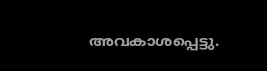അവകാശപ്പെട്ടു.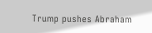Trump pushes Abraham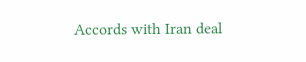Accords with Iran deal